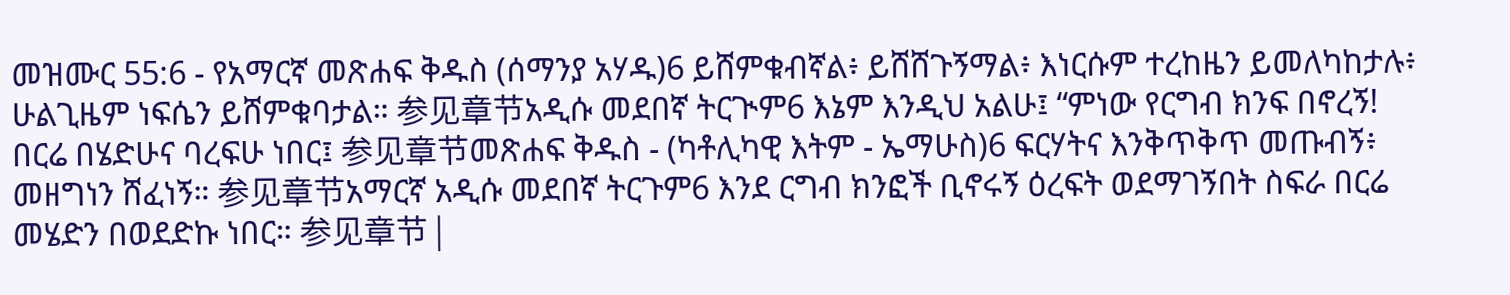መዝሙር 55:6 - የአማርኛ መጽሐፍ ቅዱስ (ሰማንያ አሃዱ)6 ይሸምቁብኛል፥ ይሸሸጉኝማል፥ እነርሱም ተረከዜን ይመለካከታሉ፥ ሁልጊዜም ነፍሴን ይሸምቁባታል። 参见章节አዲሱ መደበኛ ትርጒም6 እኔም እንዲህ አልሁ፤ “ምነው የርግብ ክንፍ በኖረኝ! በርሬ በሄድሁና ባረፍሁ ነበር፤ 参见章节መጽሐፍ ቅዱስ - (ካቶሊካዊ እትም - ኤማሁስ)6 ፍርሃትና እንቅጥቅጥ መጡብኝ፥ መዘግነን ሸፈነኝ። 参见章节አማርኛ አዲሱ መደበኛ ትርጉም6 እንደ ርግብ ክንፎች ቢኖሩኝ ዕረፍት ወደማገኝበት ስፍራ በርሬ መሄድን በወደድኩ ነበር። 参见章节 |